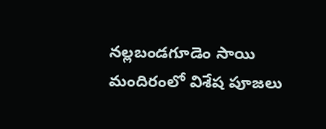నల్లబండగూడెం సాయి మందిరంలో విశేష పూజలు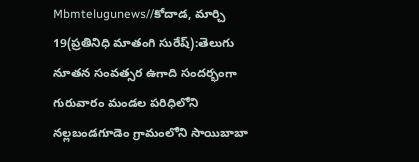Mbmtelugunews//కోదాడ, మార్చి 19(ప్రతినిధి మాతంగి సురేష్):తెలుగు నూతన సంవత్సర ఉగాది సందర్భంగా గురువారం మండల పరిధిలోని నల్లబండగూడెం గ్రామంలోని సాయిబాబా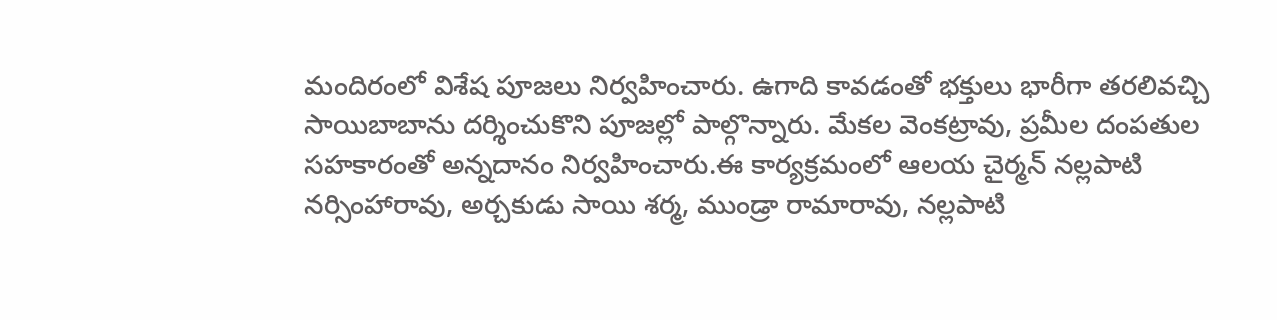మందిరంలో విశేష పూజలు నిర్వహించారు. ఉగాది కావడంతో భక్తులు భారీగా తరలివచ్చి సాయిబాబాను దర్శించుకొని పూజల్లో పాల్గొన్నారు. మేకల వెంకట్రావు, ప్రమీల దంపతుల సహకారంతో అన్నదానం నిర్వహించారు.ఈ కార్యక్రమంలో ఆలయ చైర్మన్ నల్లపాటి నర్సింహారావు, అర్చకుడు సాయి శర్మ, ముండ్రా రామారావు, నల్లపాటి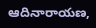ఆదినారాయణ,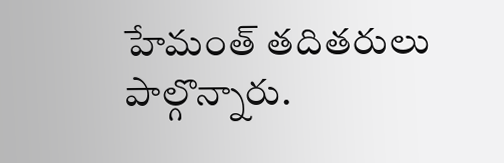హేమంత్ తదితరులు పాల్గొన్నారు.